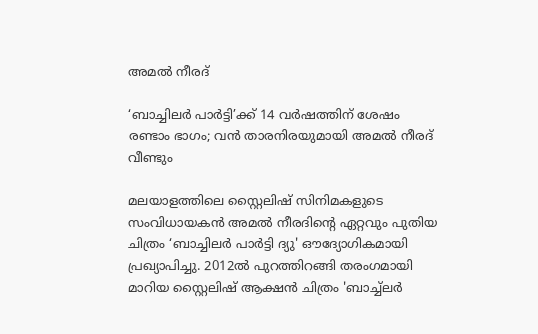അമൽ നീരദ്

‘ബാച്ചിലർ പാർട്ടി’ക്ക് 14 വർഷത്തിന് ശേഷം രണ്ടാം ഭാഗം; വൻ താരനിരയുമായി അമൽ നീരദ് വീണ്ടും

മലയാളത്തിലെ സ്റ്റൈലിഷ് സിനിമകളുടെ സംവിധായകൻ അമൽ നീരദിന്‍റെ ഏറ്റവും പുതിയ ചിത്രം ‘ബാച്ചിലർ പാർട്ടി ദ്യു' ഔദ്യോഗികമായി പ്രഖ്യാപിച്ചു. 2012ൽ പുറത്തിറങ്ങി തരംഗമായി മാറിയ സ്റ്റൈലിഷ് ആക്ഷൻ ചിത്രം 'ബാച്ച്‌ലർ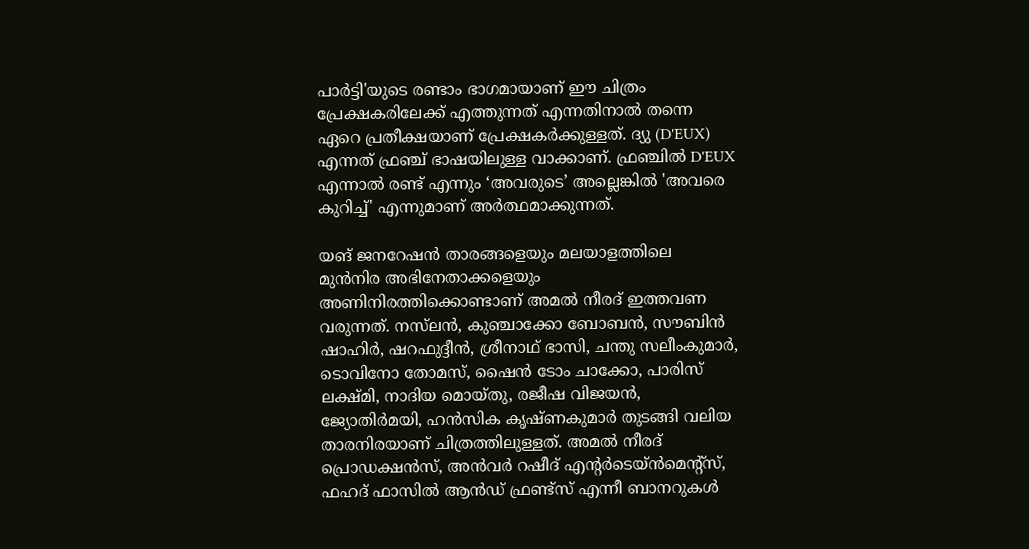പാർട്ടി'യുടെ രണ്ടാം ഭാഗമായാണ് ഈ ചിത്രം പ്രേക്ഷകരിലേക്ക് എത്തുന്നത് എന്നതിനാൽ തന്നെ ഏറെ പ്രതീക്ഷയാണ് പ്രേക്ഷകർക്കുള്ളത്. ദ്യു (D'EUX) എന്നത് ഫ്രഞ്ച് ഭാഷയിലുള്ള വാക്കാണ്. ഫ്രഞ്ചിൽ D'EUX എന്നാൽ രണ്ട് എന്നും ‘അവരുടെ’ അല്ലെങ്കിൽ 'അവരെ കുറിച്ച്' എന്നുമാണ് അർത്ഥമാക്കുന്നത്.

യങ് ജനറേഷൻ താരങ്ങളെയും മലയാളത്തിലെ മുൻനിര അഭിനേതാക്കളെയും അണിനിരത്തിക്കൊണ്ടാണ് അമൽ നീരദ് ഇത്തവണ വരുന്നത്. നസ്‌ലൻ, കുഞ്ചാക്കോ ബോബൻ, സൗബിൻ ഷാഹിർ, ഷറഫുദ്ദീൻ, ശ്രീനാഥ് ഭാസി, ചന്തു സലീംകുമാർ, ടൊവിനോ തോമസ്, ഷൈൻ ടോം ചാക്കോ, പാരിസ് ലക്ഷ്മി, നാദിയ മൊയ്തു, രജീഷ വിജയൻ, ജ്യോതിർമയി, ഹൻസിക കൃഷ്ണകുമാർ തുടങ്ങി വലിയ താരനിരയാണ് ചിത്രത്തിലുള്ളത്. അമൽ നീരദ് പ്രൊഡക്ഷൻസ്, അൻവർ റഷീദ് എന്‍റർടെയ്ൻമെന്‍റ്സ്, ഫഹദ് ഫാസിൽ ആൻഡ് ഫ്രണ്ട്സ് എന്നീ ബാനറുകൾ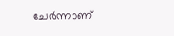ചേർന്നാണ്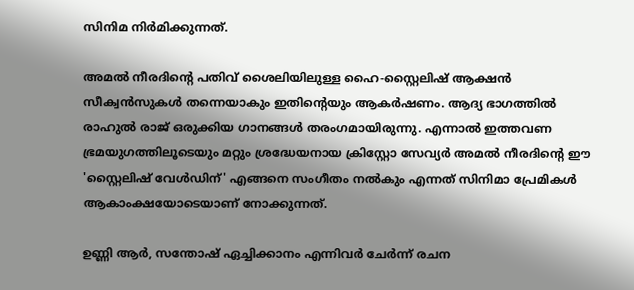സിനിമ നിർമിക്കുന്നത്.

അമൽ നീരദിന്റെ പതിവ് ശൈലിയിലുള്ള ഹൈ-സ്റ്റൈലിഷ് ആക്ഷൻ സീക്വൻസുകൾ തന്നെയാകും ഇതിന്റെയും ആകർഷണം. ആദ്യ ഭാഗത്തിൽ രാഹുൽ രാജ് ഒരുക്കിയ ഗാനങ്ങൾ തരംഗമായിരുന്നു. എന്നാൽ ഇത്തവണ ഭ്രമയുഗത്തിലൂടെയും മറ്റും ശ്രദ്ധേയനായ ക്രിസ്റ്റോ സേവ്യർ അമൽ നീരദിന്റെ ഈ 'സ്റ്റൈലിഷ് വേൾഡിന്' എങ്ങനെ സംഗീതം നൽകും എന്നത് സിനിമാ പ്രേമികൾ ആകാംക്ഷയോടെയാണ് നോക്കുന്നത്.

ഉണ്ണി ആർ, സന്തോഷ് ഏച്ചിക്കാനം എന്നിവർ ചേർന്ന് രചന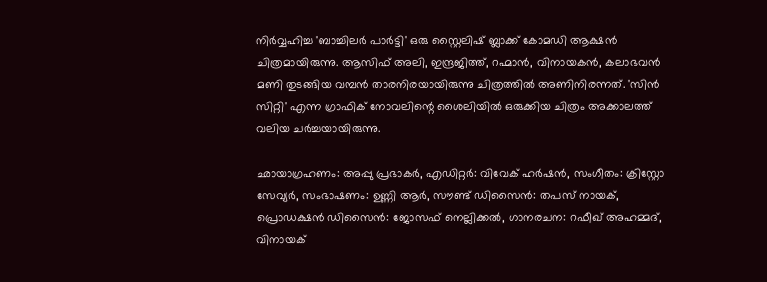നിർവ്വഹിച്ച 'ബാച്ചിലർ പാർട്ടി' ഒരു സ്റ്റൈലിഷ് ബ്ലാക്ക് കോമഡി ആക്ഷൻ ചിത്രമായിരുന്നു. ആസിഫ് അലി, ഇന്ദ്രജിത്ത്, റഹ്മാൻ, വിനായകൻ, കലാഭവൻ മണി തുടങ്ങിയ വമ്പൻ താരനിരയായിരുന്നു ചിത്രത്തിൽ അണിനിരന്നത്. 'സിൻ സിറ്റി' എന്ന ഗ്രാഫിക് നോവലിന്റെ ശൈലിയിൽ ഒരുക്കിയ ചിത്രം അക്കാലത്ത് വലിയ ചർച്ചയായിരുന്നു.

ഛായാഗ്രഹണം: അപ്പു പ്രഭാകർ, എ‍ഡിറ്റർ: വിവേക് ഹർഷൻ, സംഗീതം: ക്രിസ്റ്റോ സേവ്യർ, സംഭാഷണം: ഉണ്ണി ആർ, സൗണ്ട് ഡിസൈൻ: തപസ് നായക്, പ്രൊഡക്ഷൻ ഡിസൈൻ: ജോസഫ് നെല്ലിക്കൽ, ഗാനരചന: റഫീഖ് അഹമ്മദ്, വിനായക്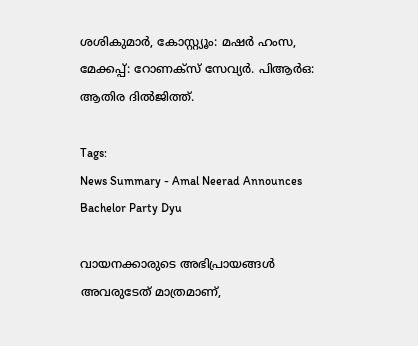ശശികുമാർ, കോസ്റ്റ്യൂം: മഷർ ഹംസ, മേക്കപ്പ്: റോണക്സ് സേവ്യർ. പിആർഒ: ആതിര ദിൽജിത്ത്.

Tags:
News Summary - Amal Neerad Announces Bachelor Party Dyu

വായനക്കാരുടെ അഭിപ്രായങ്ങള്‍ അവരുടേത് മാത്രമാണ്,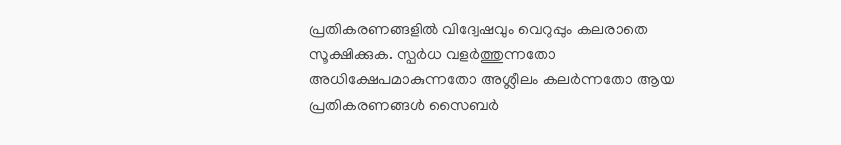പ്രതികരണങ്ങളിൽ വിദ്വേഷവും വെറുപ്പും കലരാതെ സൂക്ഷിക്കുക. സ്പർധ വളർത്തുന്നതോ അധിക്ഷേപമാകുന്നതോ അശ്ലീലം കലർന്നതോ ആയ പ്രതികരണങ്ങൾ സൈബർ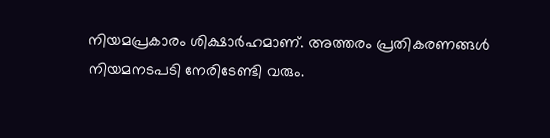നിയമപ്രകാരം ശിക്ഷാർഹമാണ്. അത്തരം പ്രതികരണങ്ങൾ നിയമനടപടി നേരിടേണ്ടി വരും.